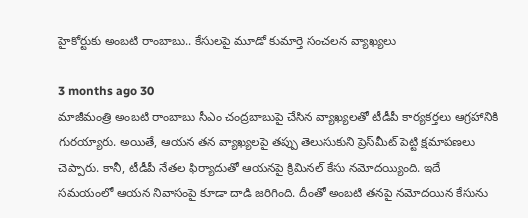హైకోర్టుకు అంబటి రాంబాబు.. కేసులపై మూడో కుమార్తె సంచలన వ్యాఖ్యలు

3 months ago 30
మాజీమంత్రి అంబటి రాంబాబు సీఎం చంద్రబాబుపై చేసిన వ్యాఖ్యలతో టీడీపీ కార్యకర్తలు ఆగ్రహానికి గురయ్యారు. అయితే, ఆయన తన వ్యాఖ్యలపై తప్పు తెలుసుకుని ప్రెస్‌మీట్ పెట్టి క్షమాపణలు చెప్పారు. కానీ, టీడీపీ నేతల ఫిర్యాదుతో ఆయనపై క్రిమినల్ కేసు నమోదయ్యింది. ఇదే సమయంలో ఆయన నివాసంపై కూడా దాడి జరిగింది. దీంతో అంబటి తనపై నమోదయిన కేసును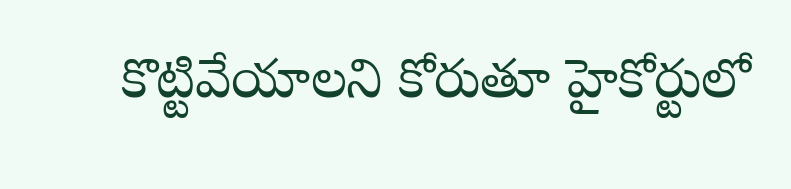కొట్టివేయాలని కోరుతూ హైకోర్టులో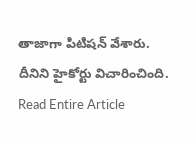తాజాగా పిటిషన్ వేశారు. దీనిని హైకోర్టు విచారించింది.
Read Entire Article